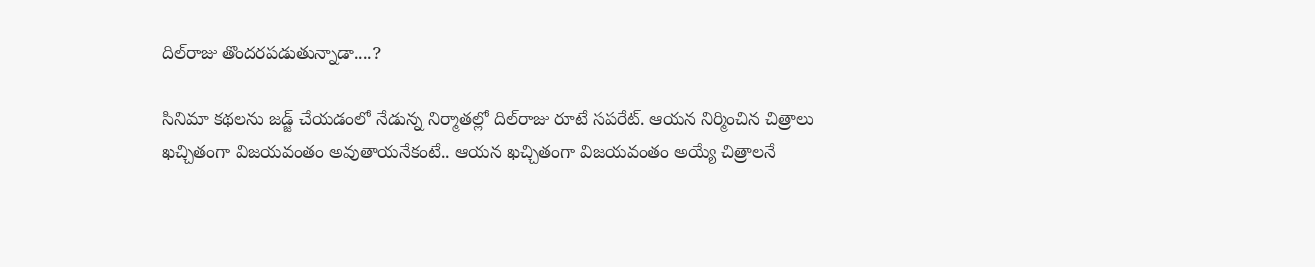దిల్‌రాజు తొందరపడుతున్నాడా....?

సినిమా కథలను జడ్జ్‌ చేయడంలో నేడున్న నిర్మాతల్లో దిల్‌రాజు రూటే సపరేట్‌. ఆయన నిర్మించిన చిత్రాలు ఖచ్చితంగా విజయవంతం అవుతాయనేకంటే.. ఆయన ఖచ్చితంగా విజయవంతం అయ్యే చిత్రాలనే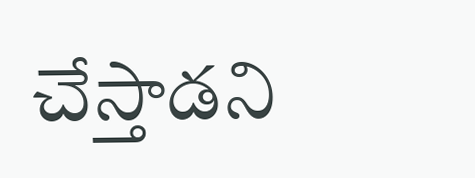చేస్తాడని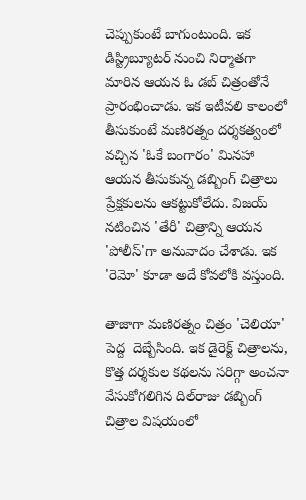చెప్పుకుంటే బాగుంటుంది. ఇక డిస్ట్రిబ్యూటర్‌ నుంచి నిర్మాతగా మారిన ఆయన ఓ డబ్‌ చిత్రంతోనే ప్రారంభించాడు. ఇక ఇటీవలి కాలంలో తీసుకుంటే మణిరత్నం దర్శకత్వంలో వచ్చిన 'ఓకే బంగారం' మినహా ఆయన తీసుకున్న డబ్బింగ్‌ చిత్రాలు ప్రేక్షకులను ఆకట్టుకోలేదు. విజయ్‌ నటించిన 'తేరీ' చిత్రాన్ని ఆయన 'పోలీస్‌'గా అనువాదం చేశాడు. ఇక 'రెమో' కూడా అదే కోవలోకి వస్తుంది.

తాజాగా మణిరత్నం చిత్రం 'చెలియా' పెద్ద  దెబ్బేసింది. ఇక డైరెక్ట్‌ చిత్రాలను, కొత్త దర్శకుల కథలను సరిగ్గా అంచనా వేసుకోగలిగిన దిల్‌రాజు డబ్బింగ్‌ చిత్రాల విషయంలో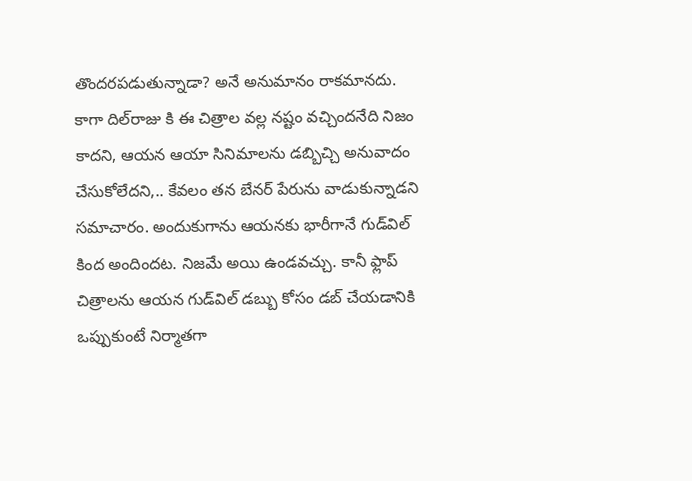తొందరపడుతున్నాడా? అనే అనుమానం రాకమానదు. కాగా దిల్‌రాజు కి ఈ చిత్రాల వల్ల నష్టం వచ్చిందనేది నిజం కాదని, ఆయన ఆయా సినిమాలను డబ్బిచ్చి అనువాదం చేసుకోలేదని,.. కేవలం తన బేనర్‌ పేరును వాడుకున్నాడని సమాచారం. అందుకుగాను ఆయనకు భారీగానే గుడ్‌విల్‌ కింద అందిందట. నిజమే అయి ఉండవచ్చు. కానీ ఫ్లాప్‌ చిత్రాలను ఆయన గుడ్‌విల్‌ డబ్బు కోసం డబ్‌ చేయడానికి ఒప్పుకుంటే నిర్మాతగా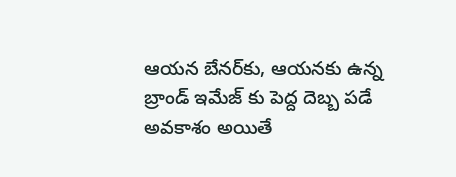ఆయన బేనర్‌కు, ఆయనకు ఉన్న బ్రాండ్‌ ఇమేజ్‌ కు పెద్ద దెబ్బ పడే అవకాశం అయితే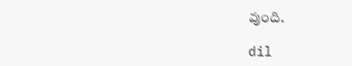వుంది.

dil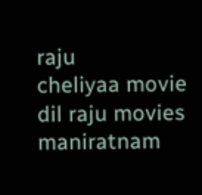raju
cheliyaa movie
dil raju movies
maniratnam